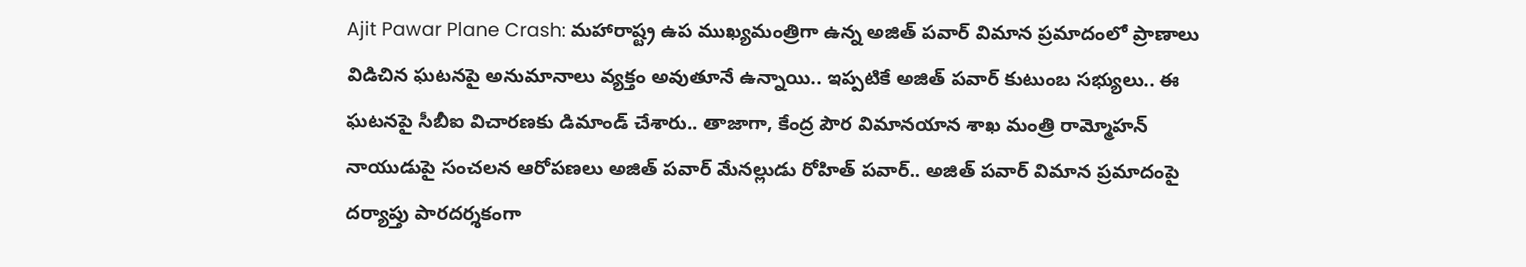Ajit Pawar Plane Crash: మహారాష్ట్ర ఉప ముఖ్యమంత్రిగా ఉన్న అజిత్ పవార్ విమాన ప్రమాదంలో ప్రాణాలు విడిచిన ఘటనపై అనుమానాలు వ్యక్తం అవుతూనే ఉన్నాయి.. ఇప్పటికే అజిత్ పవార్ కుటుంబ సభ్యులు.. ఈ ఘటనపై సీబీఐ విచారణకు డిమాండ్ చేశారు.. తాజాగా, కేంద్ర పౌర విమానయాన శాఖ మంత్రి రామ్మోహన్ నాయుడుపై సంచలన ఆరోపణలు అజిత్ పవార్ మేనల్లుడు రోహిత్ పవార్.. అజిత్ పవార్ విమాన ప్రమాదంపై దర్యాప్తు పారదర్శకంగా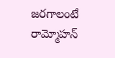జరగాలంటే రామ్మోహన్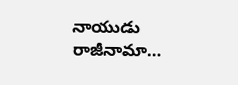నాయుడు రాజీనామా…